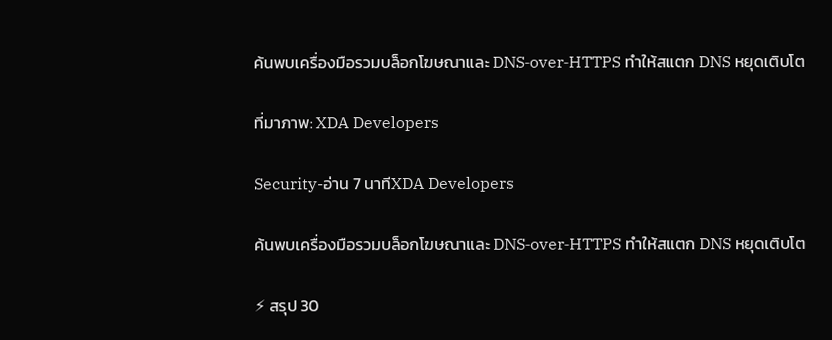ค้นพบเครื่องมือรวมบล็อกโฆษณาและ DNS‑over‑HTTPS ทำให้สแตก DNS หยุดเติบโต

ที่มาภาพ: XDA Developers

Security-อ่าน 7 นาทีXDA Developers

ค้นพบเครื่องมือรวมบล็อกโฆษณาและ DNS‑over‑HTTPS ทำให้สแตก DNS หยุดเติบโต

⚡ สรุป 30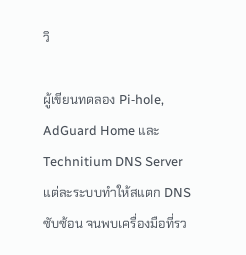วิ

ผู้เขียนทดลอง Pi‑hole, AdGuard Home และ Technitium DNS Server แต่ละระบบทำให้สแตก DNS ซับซ้อน จนพบเครื่องมือที่รว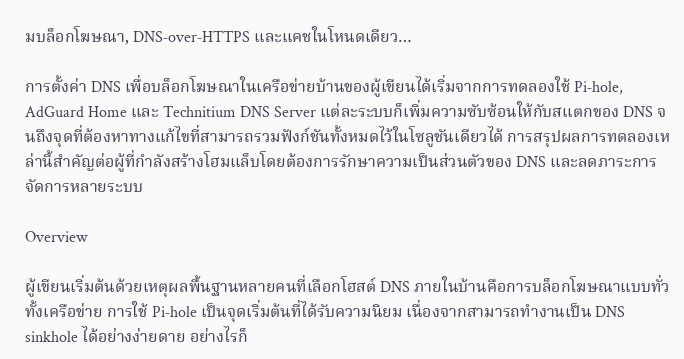มบล็อกโฆษณา, DNS‑over‑HTTPS และแคชในโหนดเดียว…

การตั้งค่า DNS เพื่อบล็อกโฆษณาในเครือข่ายบ้านของผู้เขียนได้เริ่มจากการทดลองใช้ Pi‑hole, AdGuard Home และ Technitium DNS Server แต่ละระบบก็เพิ่มความซับซ้อนให้กับสแตกของ DNS จนถึงจุดที่ต้องหาทางแก้ไขที่สามารถรวมฟังก์ชันทั้งหมดไว้ในโซลูชันเดียวได้ การสรุปผลการทดลองเหล่านี้สำคัญต่อผู้ที่กำลังสร้างโฮมแล็บโดยต้องการรักษาความเป็นส่วนตัวของ DNS และลดภาระการจัดการหลายระบบ

Overview

ผู้เขียนเริ่มต้นด้วยเหตุผลพื้นฐานหลายคนที่เลือกโฮสต์ DNS ภายในบ้านคือการบล็อกโฆษณาแบบทั่วทั้งเครือข่าย การใช้ Pi‑hole เป็นจุดเริ่มต้นที่ได้รับความนิยม เนื่องจากสามารถทำงานเป็น DNS sinkhole ได้อย่างง่ายดาย อย่างไรก็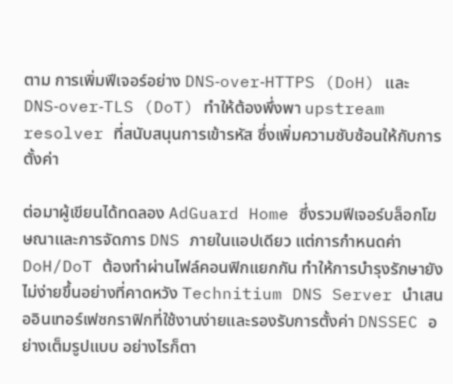ตาม การเพิ่มฟีเจอร์อย่าง DNS‑over‑HTTPS (DoH) และ DNS‑over‑TLS (DoT) ทำให้ต้องพึ่งพา upstream resolver ที่สนับสนุนการเข้ารหัส ซึ่งเพิ่มความซับซ้อนให้กับการตั้งค่า

ต่อมาผู้เขียนได้ทดลอง AdGuard Home ซึ่งรวมฟีเจอร์บล็อกโฆษณาและการจัดการ DNS ภายในแอปเดียว แต่การกำหนดค่า DoH/DoT ต้องทำผ่านไฟล์คอนฟิกแยกกัน ทำให้การบำรุงรักษายังไม่ง่ายขึ้นอย่างที่คาดหวัง Technitium DNS Server นำเสนออินเทอร์เฟซกราฟิกที่ใช้งานง่ายและรองรับการตั้งค่า DNSSEC อย่างเต็มรูปแบบ อย่างไรก็ตา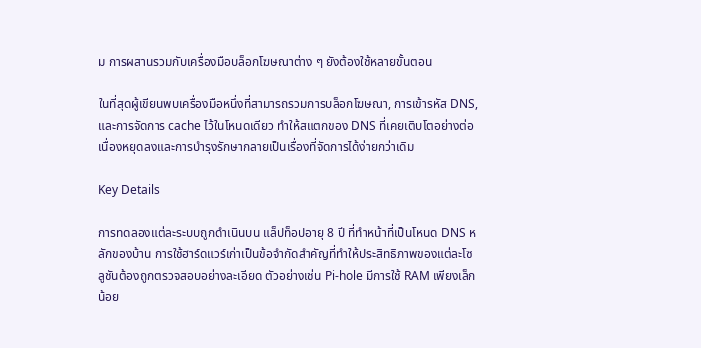ม การผสานรวมกับเครื่องมือบล็อกโฆษณาต่าง ๆ ยังต้องใช้หลายขั้นตอน

ในที่สุดผู้เขียนพบเครื่องมือหนึ่งที่สามารถรวมการบล็อกโฆษณา, การเข้ารหัส DNS, และการจัดการ cache ไว้ในโหนดเดียว ทำให้สแตกของ DNS ที่เคยเติบโตอย่างต่อเนื่องหยุดลงและการบำรุงรักษากลายเป็นเรื่องที่จัดการได้ง่ายกว่าเดิม

Key Details

การทดลองแต่ละระบบถูกดำเนินบน แล็ปท็อปอายุ 8 ปี ที่ทำหน้าที่เป็นโหนด DNS หลักของบ้าน การใช้ฮาร์ดแวร์เก่าเป็นข้อจำกัดสำคัญที่ทำให้ประสิทธิภาพของแต่ละโซลูชันต้องถูกตรวจสอบอย่างละเอียด ตัวอย่างเช่น Pi‑hole มีการใช้ RAM เพียงเล็กน้อย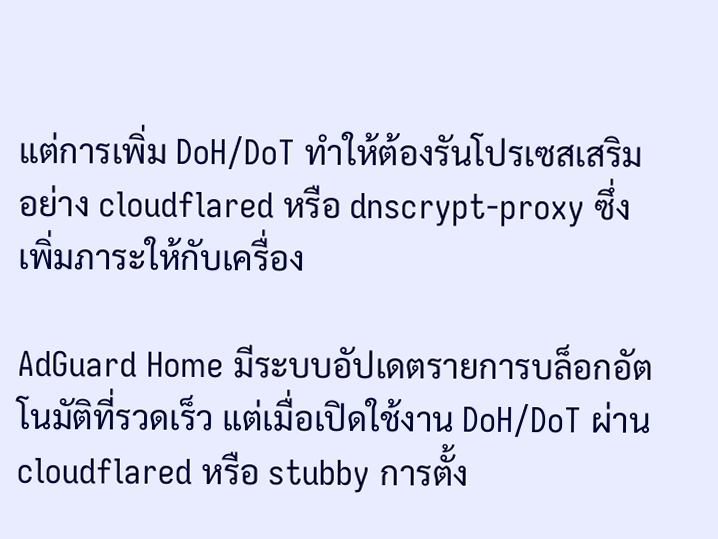แต่การเพิ่ม DoH/DoT ทำให้ต้องรันโปรเซสเสริมอย่าง cloudflared หรือ dnscrypt‑proxy ซึ่งเพิ่มภาระให้กับเครื่อง

AdGuard Home มีระบบอัปเดตรายการบล็อกอัตโนมัติที่รวดเร็ว แต่เมื่อเปิดใช้งาน DoH/DoT ผ่าน cloudflared หรือ stubby การตั้ง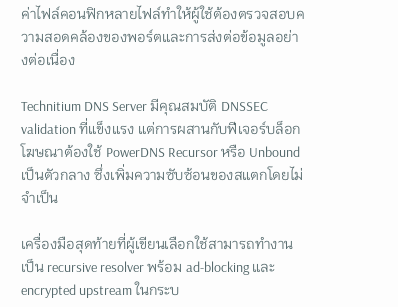ค่าไฟล์คอนฟิกหลายไฟล์ทำให้ผู้ใช้ต้องตรวจสอบความสอดคล้องของพอร์ตและการส่งต่อข้อมูลอย่างต่อเนื่อง

Technitium DNS Server มีคุณสมบัติ DNSSEC validation ที่แข็งแรง แต่การผสานกับฟีเจอร์บล็อกโฆษณาต้องใช้ PowerDNS Recursor หรือ Unbound เป็นตัวกลาง ซึ่งเพิ่มความซับซ้อนของสแตกโดยไม่จำเป็น

เครื่องมือสุดท้ายที่ผู้เขียนเลือกใช้สามารถทำงานเป็น recursive resolver พร้อม ad‑blocking และ encrypted upstream ในกระบ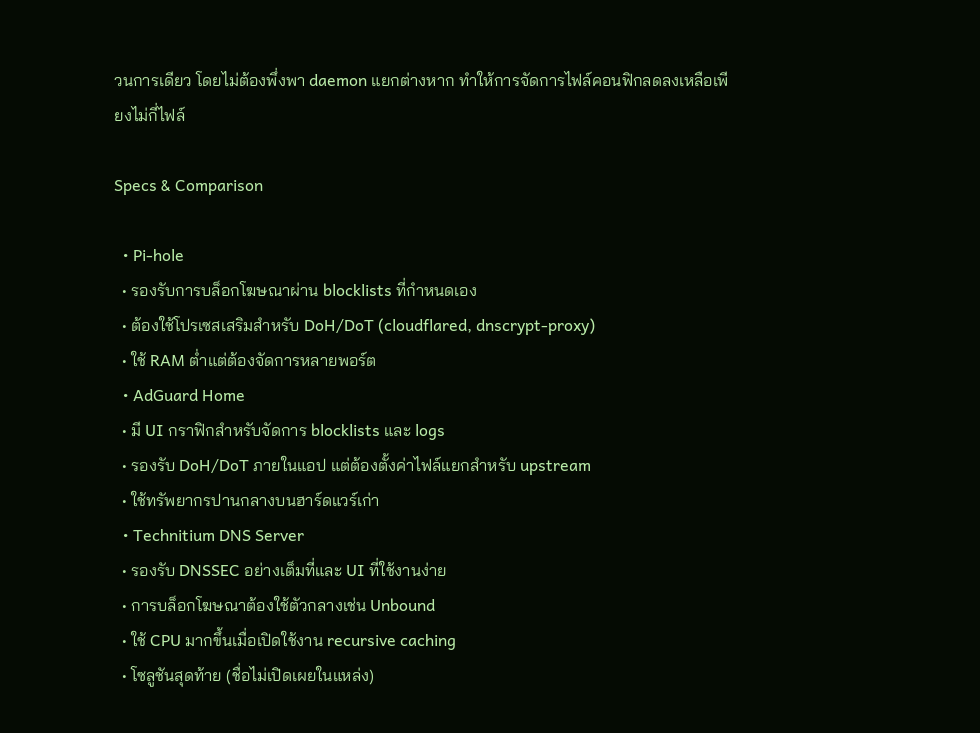วนการเดียว โดยไม่ต้องพึ่งพา daemon แยกต่างหาก ทำให้การจัดการไฟล์คอนฟิกลดลงเหลือเพียงไม่กี่ไฟล์

Specs & Comparison

  • Pi‑hole
  • รองรับการบล็อกโฆษณาผ่าน blocklists ที่กำหนดเอง
  • ต้องใช้โปรเซสเสริมสำหรับ DoH/DoT (cloudflared, dnscrypt‑proxy)
  • ใช้ RAM ต่ำแต่ต้องจัดการหลายพอร์ต
  • AdGuard Home
  • มี UI กราฟิกสำหรับจัดการ blocklists และ logs
  • รองรับ DoH/DoT ภายในแอป แต่ต้องตั้งค่าไฟล์แยกสำหรับ upstream
  • ใช้ทรัพยากรปานกลางบนฮาร์ดแวร์เก่า
  • Technitium DNS Server
  • รองรับ DNSSEC อย่างเต็มที่และ UI ที่ใช้งานง่าย
  • การบล็อกโฆษณาต้องใช้ตัวกลางเช่น Unbound
  • ใช้ CPU มากขึ้นเมื่อเปิดใช้งาน recursive caching
  • โซลูชันสุดท้าย (ชื่อไม่เปิดเผยในแหล่ง)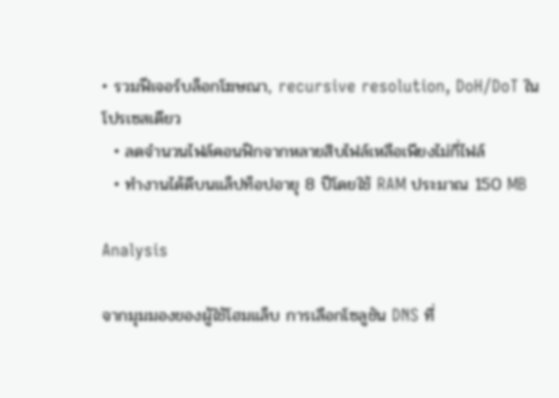• รวมฟีเจอร์บล็อกโฆษณา, recursive resolution, DoH/DoT ในโปรเซสเดียว
  • ลดจำนวนไฟล์คอนฟิกจากหลายสิบไฟล์เหลือเพียงไม่กี่ไฟล์
  • ทำงานได้ดีบนแล็ปท็อปอายุ 8 ปีโดยใช้ RAM ประมาณ 150 MB

Analysis

จากมุมมองของผู้ใช้โฮมแล็บ การเลือกโซลูชัน DNS ที่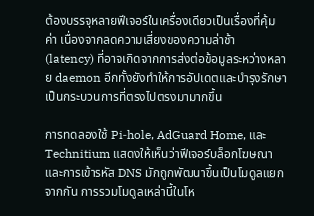ต้องบรรจุหลายฟีเจอร์ในเครื่องเดียวเป็นเรื่องที่คุ้มค่า เนื่องจากลดความเสี่ยงของความล่าช้า (latency) ที่อาจเกิดจากการส่งต่อข้อมูลระหว่างหลาย daemon อีกทั้งยังทำให้การอัปเดตและบำรุงรักษาเป็นกระบวนการที่ตรงไปตรงมามากขึ้น

การทดลองใช้ Pi‑hole, AdGuard Home, และ Technitium แสดงให้เห็นว่าฟีเจอร์บล็อกโฆษณาและการเข้ารหัส DNS มักถูกพัฒนาขึ้นเป็นโมดูลแยกจากกัน การรวมโมดูลเหล่านี้ในโห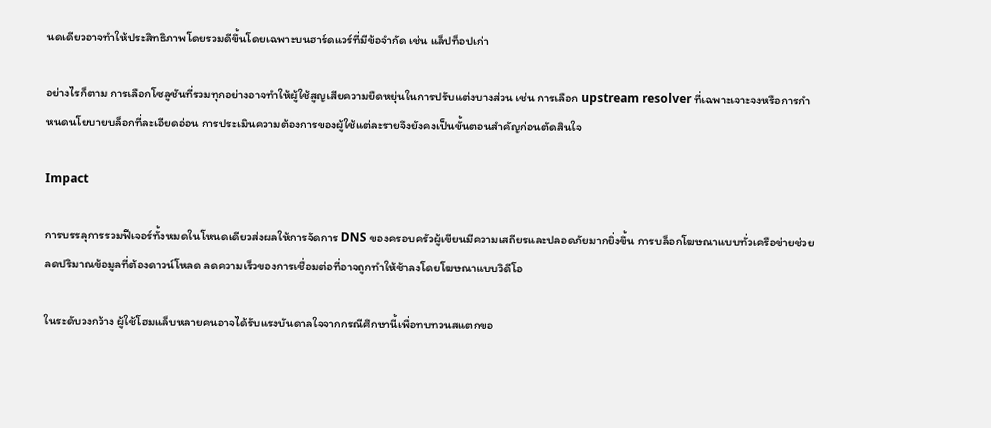นดเดียวอาจทำให้ประสิทธิภาพโดยรวมดีขึ้นโดยเฉพาะบนฮาร์ดแวร์ที่มีข้อจำกัด เช่น แล็ปท็อปเก่า

อย่างไรก็ตาม การเลือกโซลูชันที่รวมทุกอย่างอาจทำให้ผู้ใช้สูญเสียความยืดหยุ่นในการปรับแต่งบางส่วน เช่น การเลือก upstream resolver ที่เฉพาะเจาะจงหรือการกำหนดนโยบายบล็อกที่ละเอียดอ่อน การประเมินความต้องการของผู้ใช้แต่ละรายจึงยังคงเป็นขั้นตอนสำคัญก่อนตัดสินใจ

Impact

การบรรลุการรวมฟีเจอร์ทั้งหมดในโหนดเดียวส่งผลให้การจัดการ DNS ของครอบครัวผู้เขียนมีความเสถียรและปลอดภัยมากยิ่งขึ้น การบล็อกโฆษณาแบบทั่วเครือข่ายช่วยลดปริมาณข้อมูลที่ต้องดาวน์โหลด ลดความเร็วของการเชื่อมต่อที่อาจถูกทำให้ช้าลงโดยโฆษณาแบบวิดีโอ

ในระดับวงกว้าง ผู้ใช้โฮมแล็บหลายคนอาจได้รับแรงบันดาลใจจากกรณีศึกษานี้เพื่อทบทวนสแตกขอ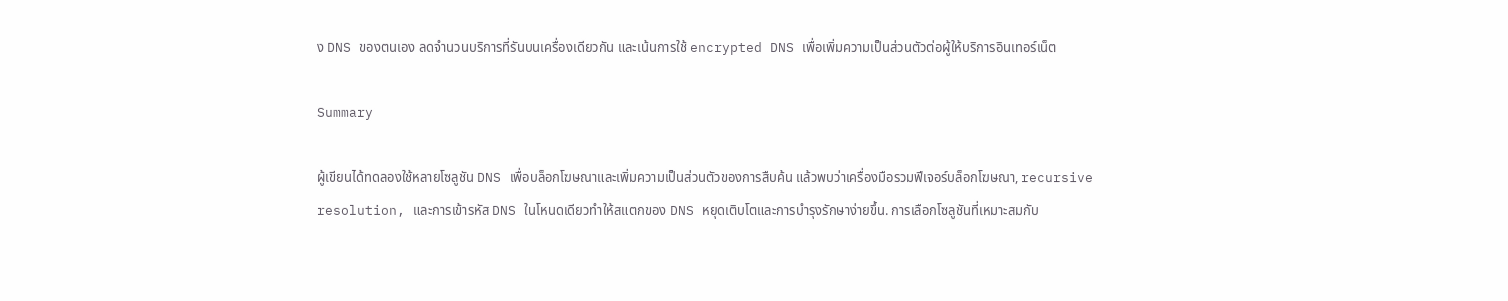ง DNS ของตนเอง ลดจำนวนบริการที่รันบนเครื่องเดียวกัน และเน้นการใช้ encrypted DNS เพื่อเพิ่มความเป็นส่วนตัวต่อผู้ให้บริการอินเทอร์เน็ต

Summary

ผู้เขียนได้ทดลองใช้หลายโซลูชัน DNS เพื่อบล็อกโฆษณาและเพิ่มความเป็นส่วนตัวของการสืบค้น แล้วพบว่าเครื่องมือรวมฟีเจอร์บล็อกโฆษณา, recursive resolution, และการเข้ารหัส DNS ในโหนดเดียวทำให้สแตกของ DNS หยุดเติบโตและการบำรุงรักษาง่ายขึ้น. การเลือกโซลูชันที่เหมาะสมกับ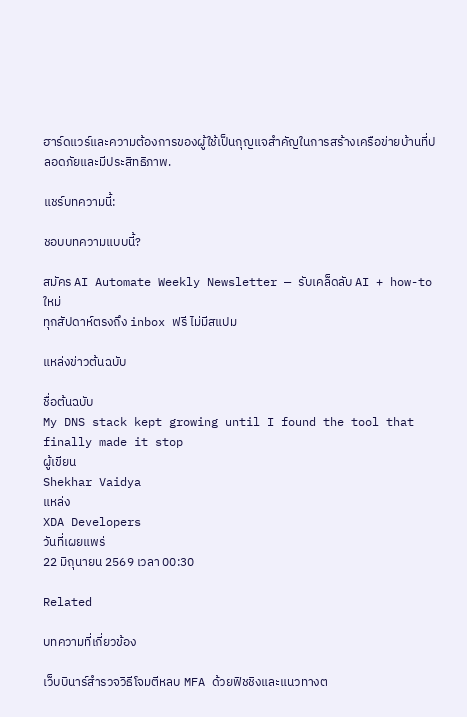ฮาร์ดแวร์และความต้องการของผู้ใช้เป็นกุญแจสำคัญในการสร้างเครือข่ายบ้านที่ปลอดภัยและมีประสิทธิภาพ.

แชร์บทความนี้:

ชอบบทความแบบนี้?

สมัคร AI Automate Weekly Newsletter — รับเคล็ดลับ AI + how-to ใหม่
ทุกสัปดาห์ตรงถึง inbox ฟรี ไม่มีสแปม

แหล่งข่าวต้นฉบับ

ชื่อต้นฉบับ
My DNS stack kept growing until I found the tool that finally made it stop
ผู้เขียน
Shekhar Vaidya
แหล่ง
XDA Developers
วันที่เผยแพร่
22 มิถุนายน 2569 เวลา 00:30

Related

บทความที่เกี่ยวข้อง

เว็บบินาร์สำรวจวิธีโจมตีหลบ MFA ด้วยฟิชชิงและแนวทางต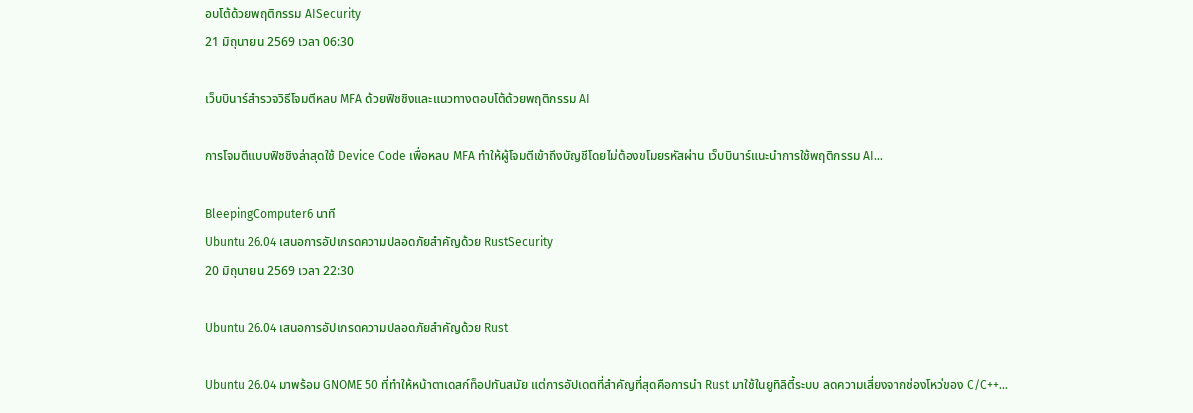อบโต้ด้วยพฤติกรรม AISecurity
21 มิถุนายน 2569 เวลา 06:30

เว็บบินาร์สำรวจวิธีโจมตีหลบ MFA ด้วยฟิชชิงและแนวทางตอบโต้ด้วยพฤติกรรม AI

การโจมตีแบบฟิชชิงล่าสุดใช้ Device Code เพื่อหลบ MFA ทำให้ผู้โจมตีเข้าถึงบัญชีโดยไม่ต้องขโมยรหัสผ่าน เว็บบินาร์แนะนำการใช้พฤติกรรม AI…

BleepingComputer6 นาที
Ubuntu 26.04 เสนอการอัปเกรดความปลอดภัยสำคัญด้วย RustSecurity
20 มิถุนายน 2569 เวลา 22:30

Ubuntu 26.04 เสนอการอัปเกรดความปลอดภัยสำคัญด้วย Rust

Ubuntu 26.04 มาพร้อม GNOME 50 ที่ทำให้หน้าตาเดสก์ท็อปทันสมัย แต่การอัปเดตที่สำคัญที่สุดคือการนำ Rust มาใช้ในยูทิลิตี้ระบบ ลดความเสี่ยงจากช่องโหว่ของ C/C++…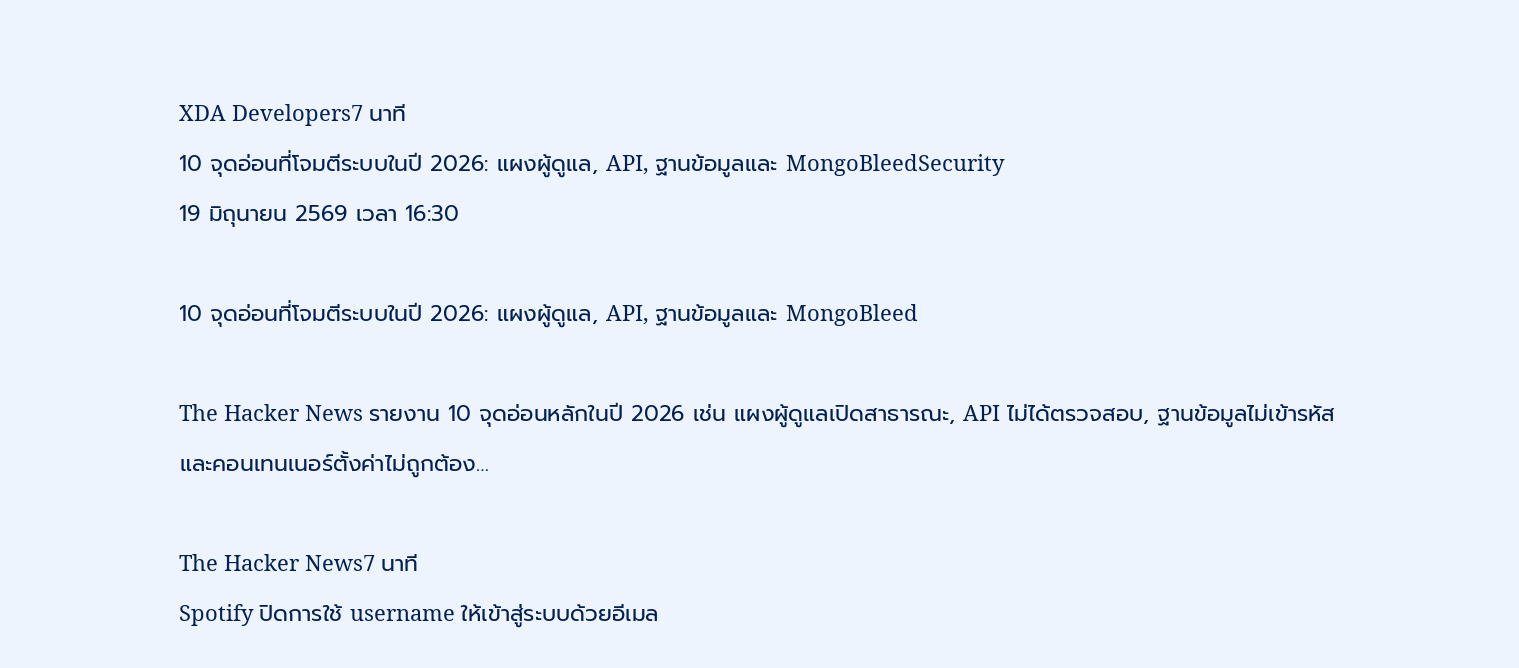XDA Developers7 นาที
10 จุดอ่อนที่โจมตีระบบในปี 2026: แผงผู้ดูแล, API, ฐานข้อมูลและ MongoBleedSecurity
19 มิถุนายน 2569 เวลา 16:30

10 จุดอ่อนที่โจมตีระบบในปี 2026: แผงผู้ดูแล, API, ฐานข้อมูลและ MongoBleed

The Hacker News รายงาน 10 จุดอ่อนหลักในปี 2026 เช่น แผงผู้ดูแลเปิดสาธารณะ, API ไม่ได้ตรวจสอบ, ฐานข้อมูลไม่เข้ารหัสและคอนเทนเนอร์ตั้งค่าไม่ถูกต้อง…

The Hacker News7 นาที
Spotify ปิดการใช้ username ให้เข้าสู่ระบบด้วยอีเมล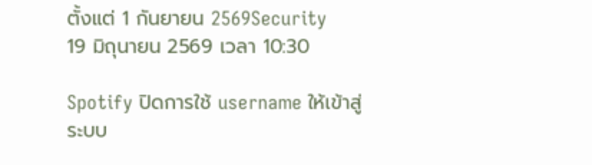ตั้งแต่ 1 กันยายน 2569Security
19 มิถุนายน 2569 เวลา 10:30

Spotify ปิดการใช้ username ให้เข้าสู่ระบบ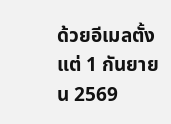ด้วยอีเมลตั้งแต่ 1 กันยายน 2569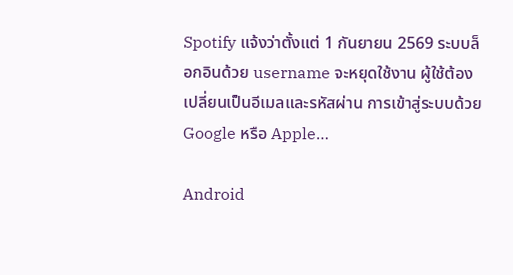Spotify แจ้งว่าตั้งแต่ 1 กันยายน 2569 ระบบล็อกอินด้วย username จะหยุดใช้งาน ผู้ใช้ต้องเปลี่ยนเป็นอีเมลและรหัสผ่าน การเข้าสู่ระบบด้วย Google หรือ Apple…

Android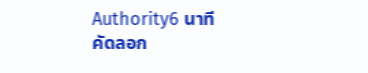Authority6 นาที
คัดลอก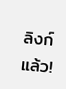ลิงก์แล้ว!